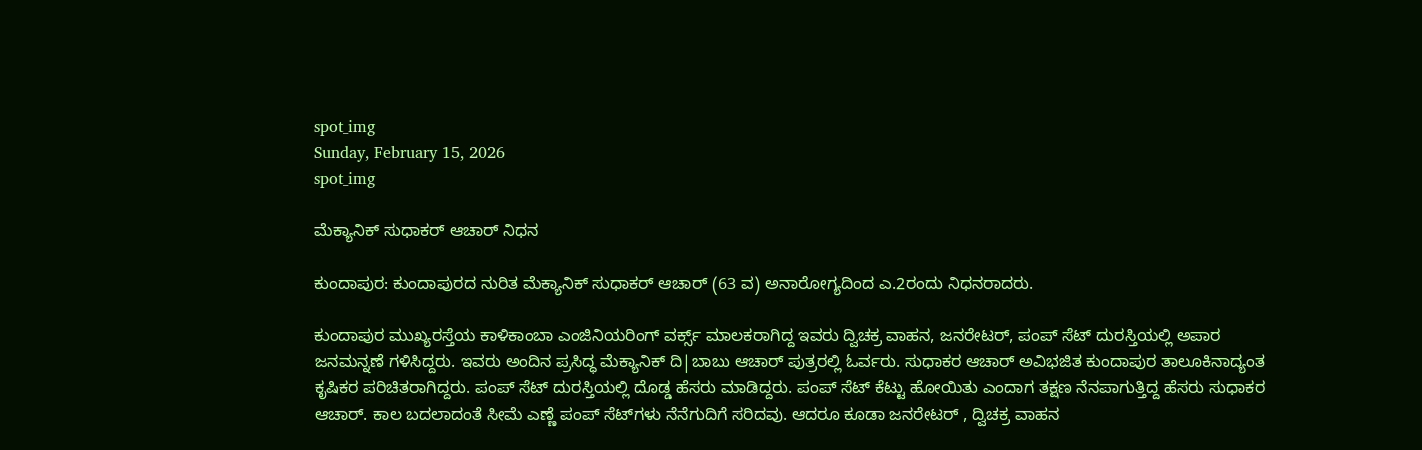spot_img
Sunday, February 15, 2026
spot_img

ಮೆಕ್ಯಾನಿಕ್ ಸುಧಾಕರ್ ಆಚಾರ್ ನಿಧನ

ಕುಂದಾಪುರ: ಕುಂದಾಪುರದ ನುರಿತ ಮೆಕ್ಯಾನಿಕ್ ಸುಧಾಕರ್ ಆಚಾರ್ (63 ವ) ಅನಾರೋಗ್ಯದಿಂದ ಎ.2ರಂದು ನಿಧನರಾದರು.

ಕುಂದಾಪುರ ಮುಖ್ಯರಸ್ತೆಯ ಕಾಳಿಕಾಂಬಾ ಎಂಜಿನಿಯರಿಂಗ್ ವರ್ಕ್ಸ್ ಮಾಲಕರಾಗಿದ್ದ ಇವರು ದ್ವಿಚಕ್ರ ವಾಹನ, ಜನರೇಟರ್, ಪಂಪ್ ಸೆಟ್ ದುರಸ್ತಿಯಲ್ಲಿ ಅಪಾರ ಜನಮನ್ನಣೆ ಗಳಿಸಿದ್ದರು. ಇವರು ಅಂದಿನ ಪ್ರಸಿದ್ಧ ಮೆಕ್ಯಾನಿಕ್ ದಿ|ಬಾಬು ಆಚಾರ್ ಪುತ್ರರಲ್ಲಿ ಓರ್ವರು. ಸುಧಾಕರ ಆಚಾರ್ ಅವಿಭಜಿತ ಕುಂದಾಪುರ ತಾಲೂಕಿನಾದ್ಯಂತ ಕೃಷಿಕರ ಪರಿಚಿತರಾಗಿದ್ದರು. ಪಂಪ್ ಸೆಟ್ ದುರಸ್ತಿಯಲ್ಲಿ ದೊಡ್ಡ ಹೆಸರು ಮಾಡಿದ್ದರು. ಪಂಪ್ ಸೆಟ್ ಕೆಟ್ಟು ಹೋಯಿತು ಎಂದಾಗ ತಕ್ಷಣ ನೆನಪಾಗುತ್ತಿದ್ದ ಹೆಸರು ಸುಧಾಕರ ಆಚಾರ್. ಕಾಲ ಬದಲಾದಂತೆ ಸೀಮೆ ಎಣ್ಣೆ ಪಂಪ್ ಸೆಟ್‌ಗಳು ನೆನೆಗುದಿಗೆ ಸರಿದವು. ಆದರೂ ಕೂಡಾ ಜನರೇಟರ್ , ದ್ವಿಚಕ್ರ ವಾಹನ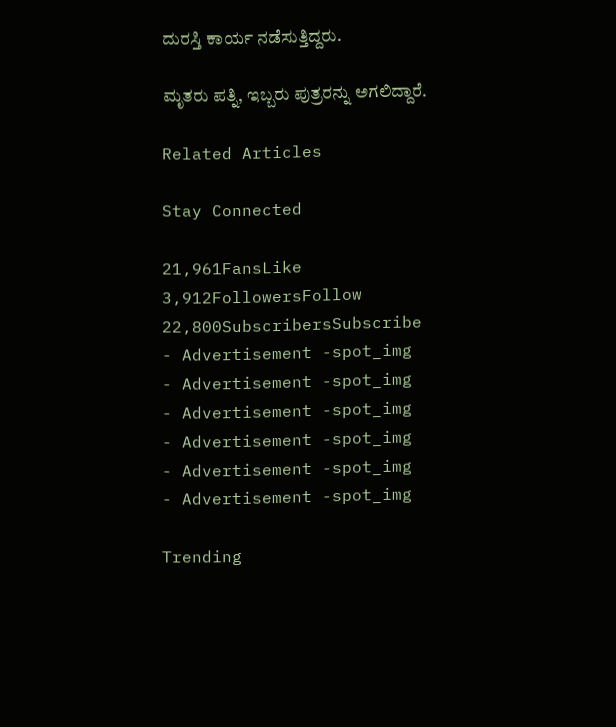ದುರಸ್ತಿ ಕಾರ್ಯ ನಡೆಸುತ್ತಿದ್ದರು.

ಮೃತರು ಪತ್ನಿ, ಇಬ್ಬರು ಪುತ್ರರನ್ನು ಅಗಲಿದ್ದಾರೆ.

Related Articles

Stay Connected

21,961FansLike
3,912FollowersFollow
22,800SubscribersSubscribe
- Advertisement -spot_img
- Advertisement -spot_img
- Advertisement -spot_img
- Advertisement -spot_img
- Advertisement -spot_img
- Advertisement -spot_img

Trending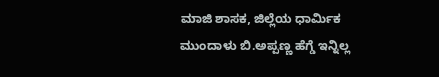ಮಾಜಿ ಶಾಸಕ, ಜಿಲ್ಲೆಯ ಧಾರ್ಮಿಕ ಮುಂದಾಳು ಬಿ.ಅಪ್ಪಣ್ಣ ಹೆಗ್ಡೆ ಇನ್ನಿಲ್ಲ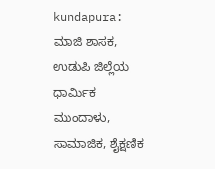kundapura: ಮಾಜಿ ಶಾಸಕ, ಉಡುಪಿ ಜಿಲ್ಲೆಯ ಧಾರ್ಮಿಕ ಮುಂದಾಳು, ಸಾಮಾಜಿಕ, ಶೈಕ್ಷಣಿಕ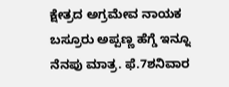ಕ್ಷೇತ್ರದ ಅಗ್ರಮೇವ ನಾಯಕ ಬಸ್ರೂರು ಅಪ್ಪಣ್ಣ ಹೆಗ್ಡೆ ಇನ್ನೂ ನೆನಪು ಮಾತ್ರ. ಫೆ.7ಶನಿವಾರ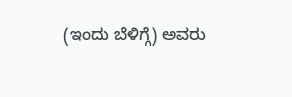(ಇಂದು ಬೆಳಿಗ್ಗೆ) ಅವರು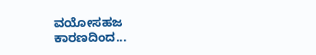ವಯೋಸಹಜ ಕಾರಣದಿಂದ...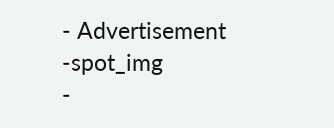- Advertisement -spot_img
-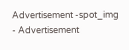Advertisement -spot_img
- Advertisement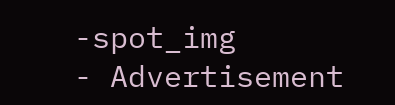-spot_img
- Advertisement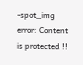-spot_img
error: Content is protected !!